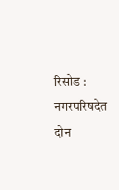रिसोड : नगरपरिषदेत दोन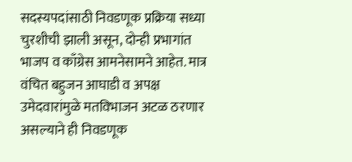सदस्यपदांसाठी निवडणूक प्रक्रिया सध्या चुरशीची झाली असून, दोन्ही प्रभागांत भाजप व काँग्रेस आमनेसामने आहेत. मात्र वंचित बहुजन आघाडी व अपक्ष उमेदवारांमुळे मतविभाजन अटळ ठरणार असल्याने ही निवडणूक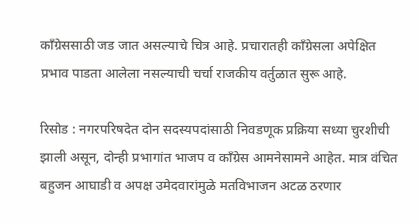काँग्रेससाठी जड जात असल्याचे चित्र आहे. प्रचारातही काँग्रेसला अपेक्षित प्रभाव पाडता आलेला नसल्याची चर्चा राजकीय वर्तुळात सुरू आहे.

रिसोड : नगरपरिषदेत दोन सदस्यपदांसाठी निवडणूक प्रक्रिया सध्या चुरशीची झाली असून, दोन्ही प्रभागांत भाजप व काँग्रेस आमनेसामने आहेत. मात्र वंचित बहुजन आघाडी व अपक्ष उमेदवारांमुळे मतविभाजन अटळ ठरणार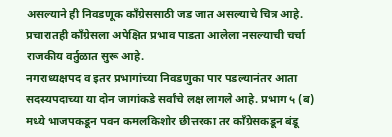असल्याने ही निवडणूक काँग्रेससाठी जड जात असल्याचे चित्र आहे. प्रचारातही काँग्रेसला अपेक्षित प्रभाव पाडता आलेला नसल्याची चर्चा राजकीय वर्तुळात सुरू आहे.
नगराध्यक्षपद व इतर प्रभागांच्या निवडणुका पार पडल्यानंतर आता सदस्यपदाच्या या दोन जागांकडे सर्वांचे लक्ष लागले आहे. प्रभाग ५ (ब) मध्ये भाजपकडून पवन कमलकिशोर छीत्तरका तर काँग्रेसकडून बंडू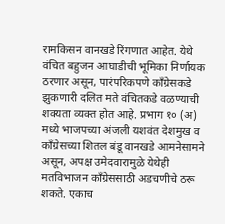रामकिसन वानखडे रिंगणात आहेत. येथे वंचित बहुजन आघाडीची भूमिका निर्णायक ठरणार असून, पारंपरिकपणे काँग्रेसकडे झुकणारी दलित मते वंचितकडे वळण्याची शक्यता व्यक्त होत आहे. प्रभाग १० (अ) मध्ये भाजपच्या अंजली यशवंत देशमुख व काँग्रेसच्या शितल बंडू वानखडे आमनेसामने असून, अपक्ष उमेदवारामुळे येथेही मतविभाजन काँग्रेससाठी अडचणीचे ठरू शकते. एकाच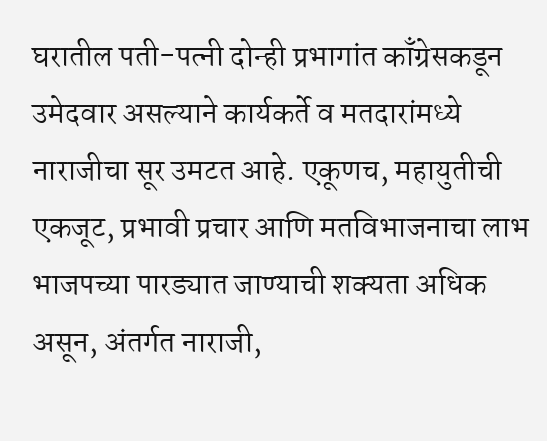घरातील पती-पत्नी दोन्ही प्रभागांत काँग्रेसकडून उमेदवार असल्याने कार्यकर्ते व मतदारांमध्ये नाराजीचा सूर उमटत आहे. एकूणच, महायुतीची एकजूट, प्रभावी प्रचार आणि मतविभाजनाचा लाभ भाजपच्या पारड्यात जाण्याची शक्यता अधिक असून, अंतर्गत नाराजी,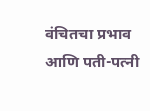वंचितचा प्रभाव आणि पती-पत्नी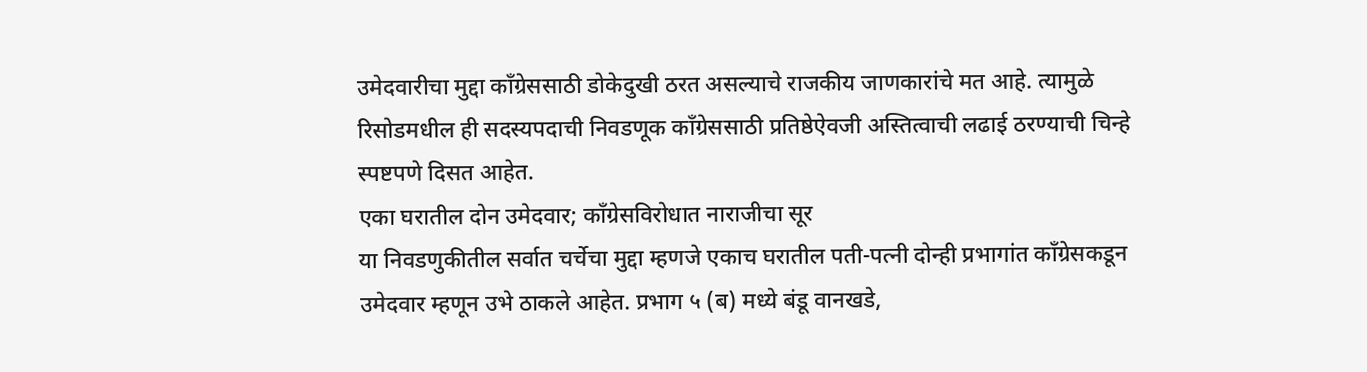उमेदवारीचा मुद्दा काँग्रेससाठी डोकेदुखी ठरत असल्याचे राजकीय जाणकारांचे मत आहे. त्यामुळे रिसोडमधील ही सदस्यपदाची निवडणूक काँग्रेससाठी प्रतिष्ठेऐवजी अस्तित्वाची लढाई ठरण्याची चिन्हे स्पष्टपणे दिसत आहेत.
एका घरातील दोन उमेदवार; काँग्रेसविरोधात नाराजीचा सूर
या निवडणुकीतील सर्वात चर्चेचा मुद्दा म्हणजे एकाच घरातील पती-पत्नी दोन्ही प्रभागांत काँग्रेसकडून उमेदवार म्हणून उभे ठाकले आहेत. प्रभाग ५ (ब) मध्ये बंडू वानखडे,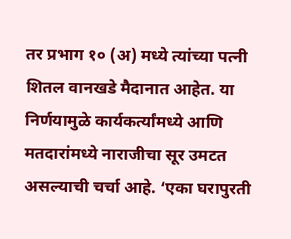तर प्रभाग १० (अ) मध्ये त्यांच्या पत्नी शितल वानखडे मैदानात आहेत. या निर्णयामुळे कार्यकर्त्यांमध्ये आणि मतदारांमध्ये नाराजीचा सूर उमटत असल्याची चर्चा आहे. ‘एका घरापुरती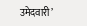उमेदवारी’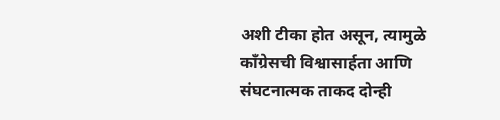अशी टीका होत असून, त्यामुळे काँग्रेसची विश्वासार्हता आणि संघटनात्मक ताकद दोन्ही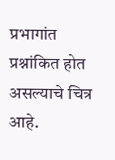प्रभागांत प्रश्नांकित होत असल्याचे चित्र आहे.